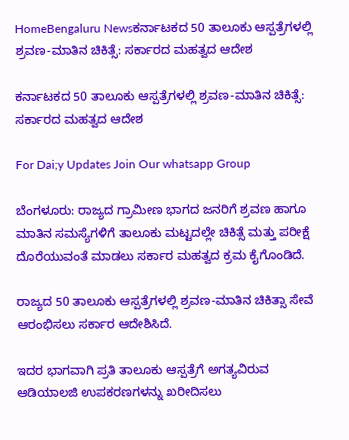HomeBengaluru Newsಕರ್ನಾಟಕದ 50 ತಾಲೂಕು ಆಸ್ಪತ್ರೆಗಳಲ್ಲಿ ಶ್ರವಣ-ಮಾತಿನ ಚಿಕಿತ್ಸೆ: ಸರ್ಕಾರದ ಮಹತ್ವದ ಆದೇಶ

ಕರ್ನಾಟಕದ 50 ತಾಲೂಕು ಆಸ್ಪತ್ರೆಗಳಲ್ಲಿ ಶ್ರವಣ-ಮಾತಿನ ಚಿಕಿತ್ಸೆ: ಸರ್ಕಾರದ ಮಹತ್ವದ ಆದೇಶ

For Dai;y Updates Join Our whatsapp Group

ಬೆಂಗಳೂರು: ರಾಜ್ಯದ ಗ್ರಾಮೀಣ ಭಾಗದ ಜನರಿಗೆ ಶ್ರವಣ ಹಾಗೂ ಮಾತಿನ ಸಮಸ್ಯೆಗಳಿಗೆ ತಾಲೂಕು ಮಟ್ಟದಲ್ಲೇ ಚಿಕಿತ್ಸೆ ಮತ್ತು ಪರೀಕ್ಷೆ ದೊರೆಯುವಂತೆ ಮಾಡಲು ಸರ್ಕಾರ ಮಹತ್ವದ ಕ್ರಮ ಕೈಗೊಂಡಿದೆ.

ರಾಜ್ಯದ 50 ತಾಲೂಕು ಆಸ್ಪತ್ರೆಗಳಲ್ಲಿ ಶ್ರವಣ-ಮಾತಿನ ಚಿಕಿತ್ಸಾ ಸೇವೆ ಆರಂಭಿಸಲು ಸರ್ಕಾರ ಆದೇಶಿಸಿದೆ.

ಇದರ ಭಾಗವಾಗಿ ಪ್ರತಿ ತಾಲೂಕು ಆಸ್ಪತ್ರೆಗೆ ಅಗತ್ಯವಿರುವ ಆಡಿಯಾಲಜಿ ಉಪಕರಣಗಳನ್ನು ಖರೀದಿಸಲು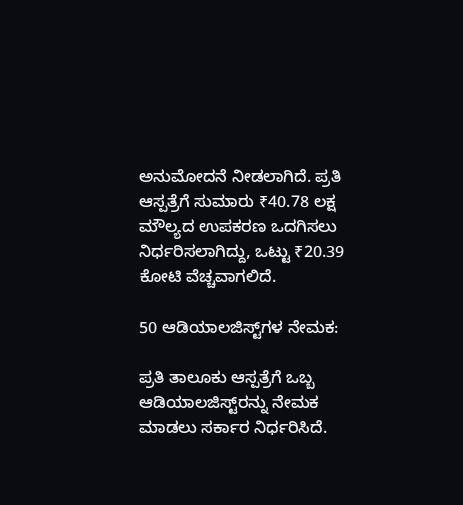ಅನುಮೋದನೆ ನೀಡಲಾಗಿದೆ. ಪ್ರತಿ ಆಸ್ಪತ್ರೆಗೆ ಸುಮಾರು ₹40.78 ಲಕ್ಷ ಮೌಲ್ಯದ ಉಪಕರಣ ಒದಗಿಸಲು ನಿರ್ಧರಿಸಲಾಗಿದ್ದು, ಒಟ್ಟು ₹20.39 ಕೋಟಿ ವೆಚ್ಚವಾಗಲಿದೆ.

50 ಆಡಿಯಾಲಜಿಸ್ಟ್‌ಗಳ ನೇಮಕ:

ಪ್ರತಿ ತಾಲೂಕು ಆಸ್ಪತ್ರೆಗೆ ಒಬ್ಬ ಆಡಿಯಾಲಜಿಸ್ಟ್‌ರನ್ನು ನೇಮಕ ಮಾಡಲು ಸರ್ಕಾರ ನಿರ್ಧರಿಸಿದೆ.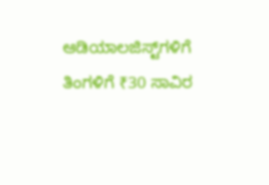ಆಡಿಯಾಲಜಿಸ್ಟ್‌ಗಳಿಗೆ ತಿಂಗಳಿಗೆ ₹30 ಸಾವಿರ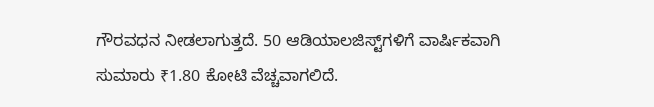ಗೌರವಧನ ನೀಡಲಾಗುತ್ತದೆ. 50 ಆಡಿಯಾಲಜಿಸ್ಟ್‌ಗಳಿಗೆ ವಾರ್ಷಿಕವಾಗಿ ಸುಮಾರು ₹1.80 ಕೋಟಿ ವೆಚ್ಚವಾಗಲಿದೆ.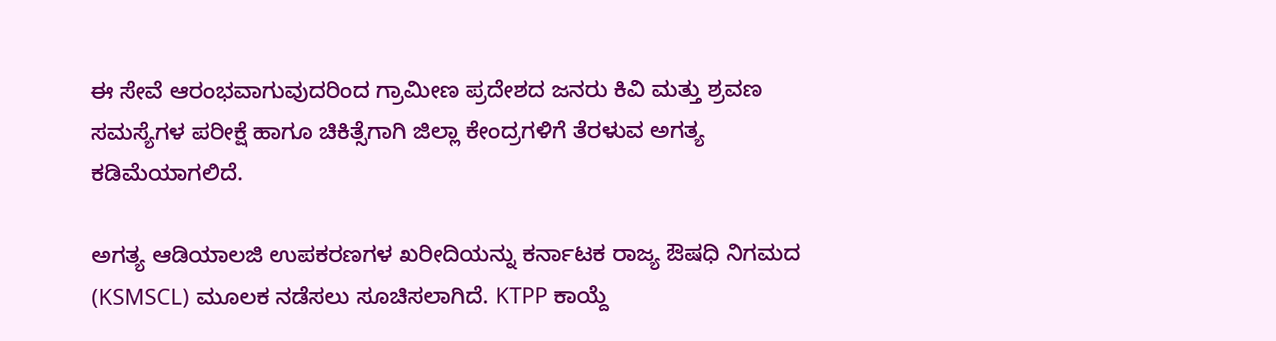ಈ ಸೇವೆ ಆರಂಭವಾಗುವುದರಿಂದ ಗ್ರಾಮೀಣ ಪ್ರದೇಶದ ಜನರು ಕಿವಿ ಮತ್ತು ಶ್ರವಣ ಸಮಸ್ಯೆಗಳ ಪರೀಕ್ಷೆ ಹಾಗೂ ಚಿಕಿತ್ಸೆಗಾಗಿ ಜಿಲ್ಲಾ ಕೇಂದ್ರಗಳಿಗೆ ತೆರಳುವ ಅಗತ್ಯ ಕಡಿಮೆಯಾಗಲಿದೆ.

ಅಗತ್ಯ ಆಡಿಯಾಲಜಿ ಉಪಕರಣಗಳ ಖರೀದಿಯನ್ನು ಕರ್ನಾಟಕ ರಾಜ್ಯ ಔಷಧಿ ನಿಗಮದ (KSMSCL) ಮೂಲಕ ನಡೆಸಲು ಸೂಚಿಸಲಾಗಿದೆ. KTPP ಕಾಯ್ದೆ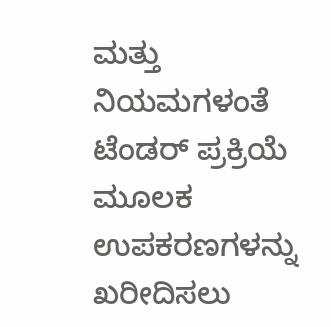ಮತ್ತು ನಿಯಮಗಳಂತೆ ಟೆಂಡರ್ ಪ್ರಕ್ರಿಯೆ ಮೂಲಕ ಉಪಕರಣಗಳನ್ನು ಖರೀದಿಸಲು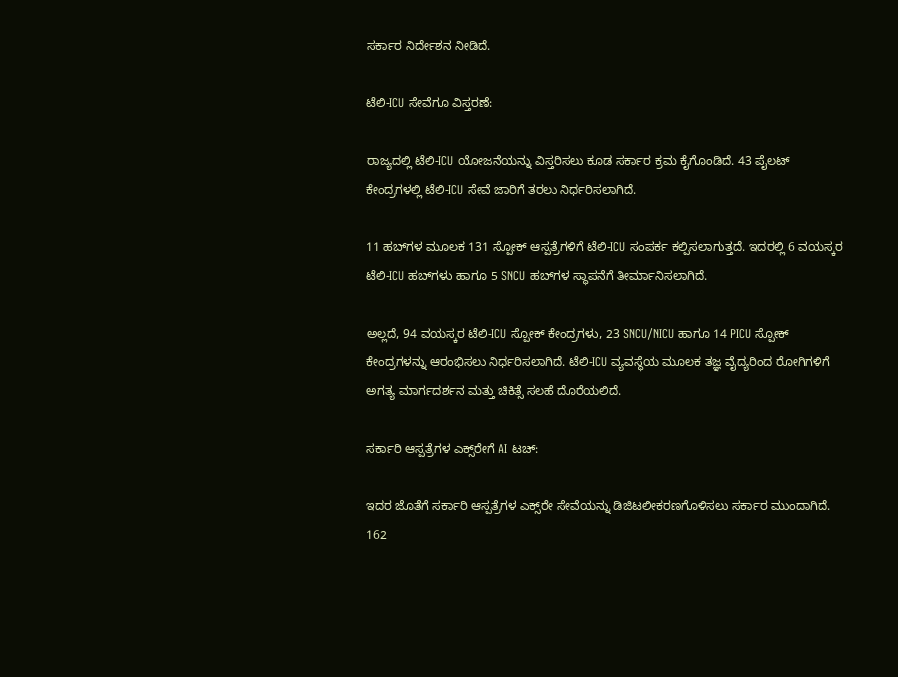ಸರ್ಕಾರ ನಿರ್ದೇಶನ ನೀಡಿದೆ.

ಟೆಲಿ-ICU ಸೇವೆಗೂ ವಿಸ್ತರಣೆ:

ರಾಜ್ಯದಲ್ಲಿ ಟೆಲಿ-ICU ಯೋಜನೆಯನ್ನು ವಿಸ್ತರಿಸಲು ಕೂಡ ಸರ್ಕಾರ ಕ್ರಮ ಕೈಗೊಂಡಿದೆ. 43 ಪೈಲಟ್ ಕೇಂದ್ರಗಳಲ್ಲಿ ಟೆಲಿ-ICU ಸೇವೆ ಜಾರಿಗೆ ತರಲು ನಿರ್ಧರಿಸಲಾಗಿದೆ.

11 ಹಬ್‌ಗಳ ಮೂಲಕ 131 ಸ್ಪೋಕ್ ಆಸ್ಪತ್ರೆಗಳಿಗೆ ಟೆಲಿ-ICU ಸಂಪರ್ಕ ಕಲ್ಪಿಸಲಾಗುತ್ತದೆ. ಇದರಲ್ಲಿ 6 ವಯಸ್ಕರ ಟೆಲಿ-ICU ಹಬ್‌ಗಳು ಹಾಗೂ 5 SNCU ಹಬ್‌ಗಳ ಸ್ಥಾಪನೆಗೆ ತೀರ್ಮಾನಿಸಲಾಗಿದೆ.

ಅಲ್ಲದೆ, 94 ವಯಸ್ಕರ ಟೆಲಿ-ICU ಸ್ಪೋಕ್ ಕೇಂದ್ರಗಳು, 23 SNCU/NICU ಹಾಗೂ 14 PICU ಸ್ಪೋಕ್ ಕೇಂದ್ರಗಳನ್ನು ಆರಂಭಿಸಲು ನಿರ್ಧರಿಸಲಾಗಿದೆ. ಟೆಲಿ-ICU ವ್ಯವಸ್ಥೆಯ ಮೂಲಕ ತಜ್ಞ ವೈದ್ಯರಿಂದ ರೋಗಿಗಳಿಗೆ ಅಗತ್ಯ ಮಾರ್ಗದರ್ಶನ ಮತ್ತು ಚಿಕಿತ್ಸೆ ಸಲಹೆ ದೊರೆಯಲಿದೆ.

ಸರ್ಕಾರಿ ಆಸ್ಪತ್ರೆಗಳ ಎಕ್ಸ್‌ರೇಗೆ AI ಟಚ್:

ಇದರ ಜೊತೆಗೆ ಸರ್ಕಾರಿ ಆಸ್ಪತ್ರೆಗಳ ಎಕ್ಸ್‌ರೇ ಸೇವೆಯನ್ನು ಡಿಜಿಟಲೀಕರಣಗೊಳಿಸಲು ಸರ್ಕಾರ ಮುಂದಾಗಿದೆ. 162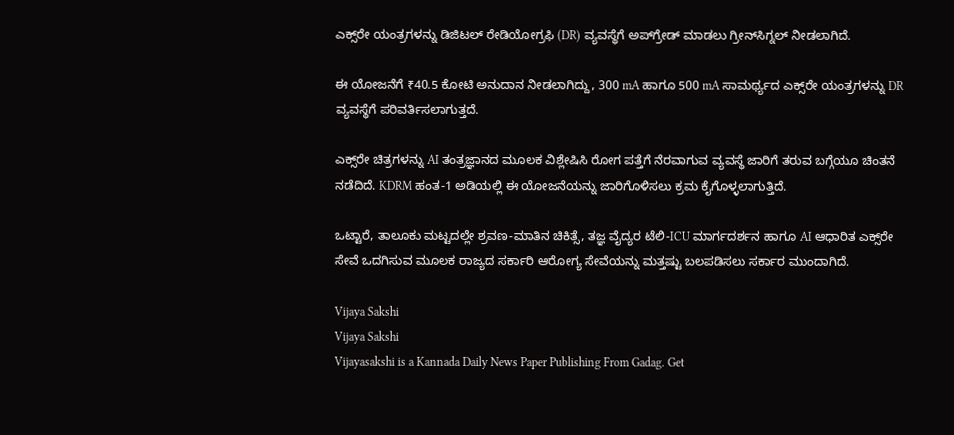ಎಕ್ಸ್‌ರೇ ಯಂತ್ರಗಳನ್ನು ಡಿಜಿಟಲ್ ರೇಡಿಯೋಗ್ರಫಿ (DR) ವ್ಯವಸ್ಥೆಗೆ ಅಪ್‌ಗ್ರೇಡ್ ಮಾಡಲು ಗ್ರೀನ್‌ಸಿಗ್ನಲ್ ನೀಡಲಾಗಿದೆ.

ಈ ಯೋಜನೆಗೆ ₹40.5 ಕೋಟಿ ಅನುದಾನ ನೀಡಲಾಗಿದ್ದು, 300 mA ಹಾಗೂ 500 mA ಸಾಮರ್ಥ್ಯದ ಎಕ್ಸ್‌ರೇ ಯಂತ್ರಗಳನ್ನು DR ವ್ಯವಸ್ಥೆಗೆ ಪರಿವರ್ತಿಸಲಾಗುತ್ತದೆ.

ಎಕ್ಸ್‌ರೇ ಚಿತ್ರಗಳನ್ನು AI ತಂತ್ರಜ್ಞಾನದ ಮೂಲಕ ವಿಶ್ಲೇಷಿಸಿ ರೋಗ ಪತ್ತೆಗೆ ನೆರವಾಗುವ ವ್ಯವಸ್ಥೆ ಜಾರಿಗೆ ತರುವ ಬಗ್ಗೆಯೂ ಚಿಂತನೆ ನಡೆದಿದೆ. KDRM ಹಂತ-1 ಅಡಿಯಲ್ಲಿ ಈ ಯೋಜನೆಯನ್ನು ಜಾರಿಗೊಳಿಸಲು ಕ್ರಮ ಕೈಗೊಳ್ಳಲಾಗುತ್ತಿದೆ.

ಒಟ್ಟಾರೆ, ತಾಲೂಕು ಮಟ್ಟದಲ್ಲೇ ಶ್ರವಣ-ಮಾತಿನ ಚಿಕಿತ್ಸೆ, ತಜ್ಞ ವೈದ್ಯರ ಟೆಲಿ-ICU ಮಾರ್ಗದರ್ಶನ ಹಾಗೂ AI ಆಧಾರಿತ ಎಕ್ಸ್‌ರೇ ಸೇವೆ ಒದಗಿಸುವ ಮೂಲಕ ರಾಜ್ಯದ ಸರ್ಕಾರಿ ಆರೋಗ್ಯ ಸೇವೆಯನ್ನು ಮತ್ತಷ್ಟು ಬಲಪಡಿಸಲು ಸರ್ಕಾರ ಮುಂದಾಗಿದೆ.

Vijaya Sakshi
Vijaya Sakshi
Vijayasakshi is a Kannada Daily News Paper Publishing From Gadag. Get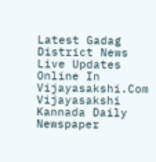Latest Gadag District News Live Updates Online In Vijayasakshi.Com Vijayasakshi Kannada Daily Newspaper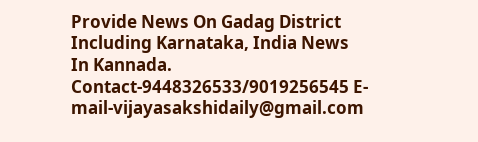Provide News On Gadag District Including Karnataka, India News In Kannada. Contact-9448326533/9019256545 E-mail-vijayasakshidaily@gmail.com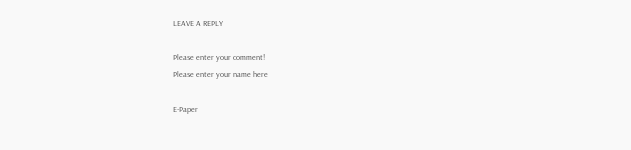LEAVE A REPLY

Please enter your comment!
Please enter your name here

E-Paper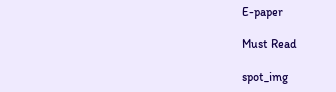E-paper

Must Read

spot_img